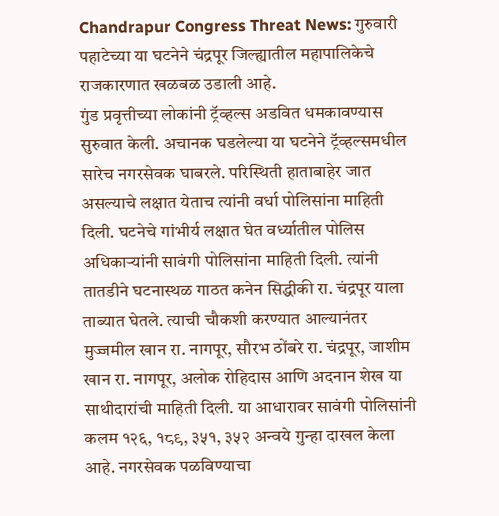Chandrapur Congress Threat News: गुरुवारी पहाटेच्या या घटनेने चंद्रपूर जिल्ह्यातील महापालिकेचे राजकारणात खळबळ उडाली आहे.
गुंड प्रवृत्तीच्या लोकांनी ट्रॅव्हल्स अडवित धमकावण्यास सुरुवात केली. अचानक घडलेल्या या घटनेने ट्रॅव्हल्समधील सारेच नगरसेवक घाबरले. परिस्थिती हाताबाहेर जात असल्याचे लक्षात येताच त्यांनी वर्धा पोलिसांना माहिती दिली. घटनेचे गांभीर्य लक्षात घेत वर्ध्यातील पोलिस अधिकाऱ्यांनी सावंगी पोलिसांना माहिती दिली. त्यांनी तातडीने घटनास्थळ गाठत कनेन सिद्धीकी रा. चंद्रपूर याला ताब्यात घेतले. त्याची चौकशी करण्यात आल्यानंतर मुज्जमील खान रा. नागपूर, सौरभ ठोंबरे रा. चंद्रपूर, जाशीम खान रा. नागपूर, अलोक रोहिदास आणि अदनान शेख या साथीदारांची माहिती दिली. या आधारावर सावंगी पोलिसांनी कलम १२६, १८९, ३५१, ३५२ अन्वये गुन्हा दाखल केला आहे. नगरसेवक पळविण्याचा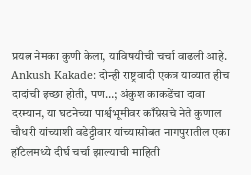प्रयत्न नेमका कुणी केला, याविषयीची चर्चा वाढली आहे.
Ankush Kakade: दोन्ही राष्ट्रवादी एकत्र याव्यात हीच दादांची इच्छा होती, पण…; अंकुश काकडेंचा दावा
दरम्यान, या घटनेच्या पार्श्वभूमीवर काँग्रेसचे नेते कुणाल चौधरी यांच्याशी वडेट्टीवार यांच्यासोबत नागपुरातील एका हॉटेलमध्ये दीर्घ चर्चा झाल्याची माहिती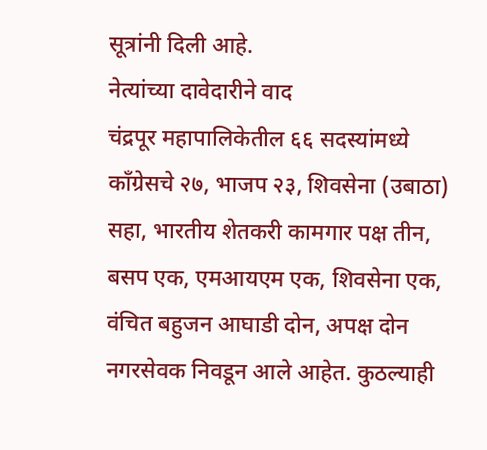सूत्रांनी दिली आहे.
नेत्यांच्या दावेदारीने वाद
चंद्रपूर महापालिकेतील ६६ सदस्यांमध्ये काँग्रेसचे २७, भाजप २३, शिवसेना (उबाठा) सहा, भारतीय शेतकरी कामगार पक्ष तीन, बसप एक, एमआयएम एक, शिवसेना एक, वंचित बहुजन आघाडी दोन, अपक्ष दोन नगरसेवक निवडून आले आहेत. कुठल्याही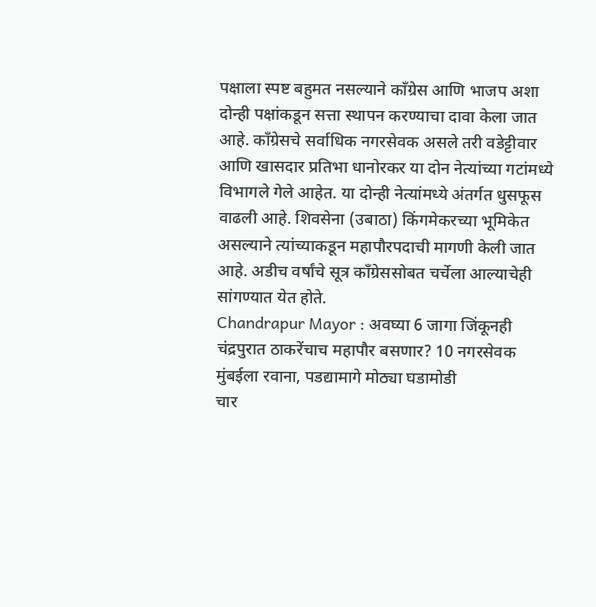पक्षाला स्पष्ट बहुमत नसल्याने काँग्रेस आणि भाजप अशा दोन्ही पक्षांकडून सत्ता स्थापन करण्याचा दावा केला जात आहे. काँग्रेसचे सर्वाधिक नगरसेवक असले तरी वडेट्टीवार आणि खासदार प्रतिभा धानोरकर या दोन नेत्यांच्या गटांमध्ये विभागले गेले आहेत. या दोन्ही नेत्यांमध्ये अंतर्गत धुसफूस वाढली आहे. शिवसेना (उबाठा) किंगमेकरच्या भूमिकेत असल्याने त्यांच्याकडून महापौरपदाची मागणी केली जात आहे. अडीच वर्षांचे सूत्र काँग्रेससोबत चर्चेला आल्याचेही सांगण्यात येत होते.
Chandrapur Mayor : अवघ्या 6 जागा जिंकूनही चंद्रपुरात ठाकरेंचाच महापौर बसणार? 10 नगरसेवक मुंबईला रवाना, पडद्यामागे मोठ्या घडामोडी
चार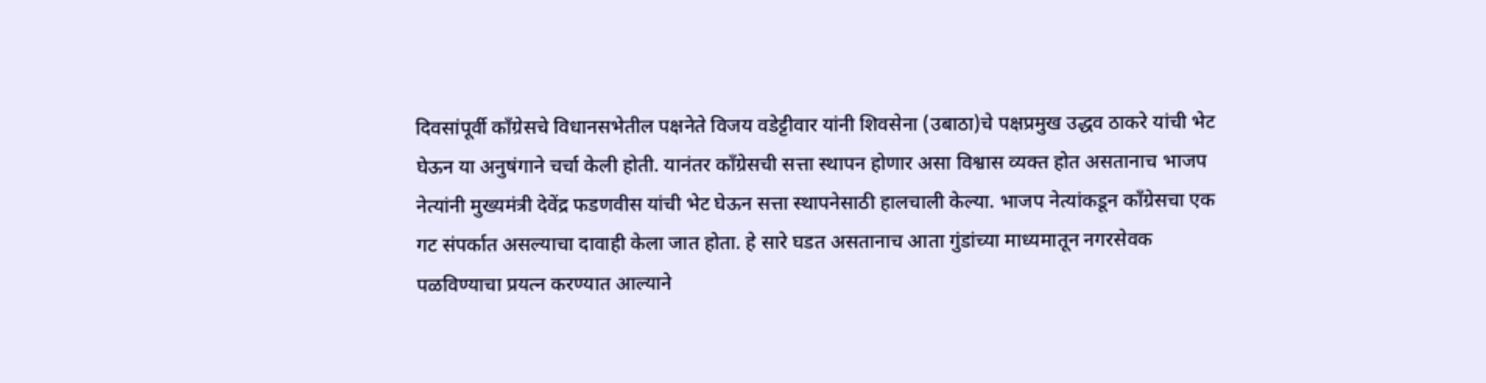दिवसांपूर्वी काँग्रेसचे विधानसभेतील पक्षनेते विजय वडेट्टीवार यांनी शिवसेना (उबाठा)चे पक्षप्रमुख उद्धव ठाकरे यांची भेट घेऊन या अनुषंगाने चर्चा केली होती. यानंतर काँग्रेसची सत्ता स्थापन होणार असा विश्वास व्यक्त होत असतानाच भाजप नेत्यांनी मुख्यमंत्री देवेंद्र फडणवीस यांची भेट घेऊन सत्ता स्थापनेसाठी हालचाली केल्या. भाजप नेत्यांकडून काँग्रेसचा एक गट संपर्कात असल्याचा दावाही केला जात होता. हे सारे घडत असतानाच आता गुंडांच्या माध्यमातून नगरसेवक पळविण्याचा प्रयत्न करण्यात आल्याने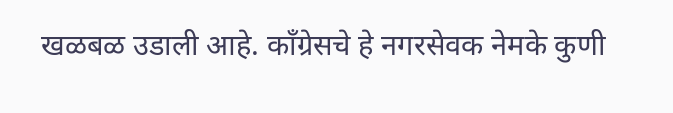खळबळ उडाली आहे. काँग्रेसचे हे नगरसेवक नेमके कुणी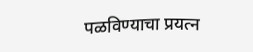पळविण्याचा प्रयत्न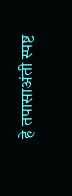हे तपासाअंती स्पष्ट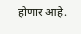होणार आहे.